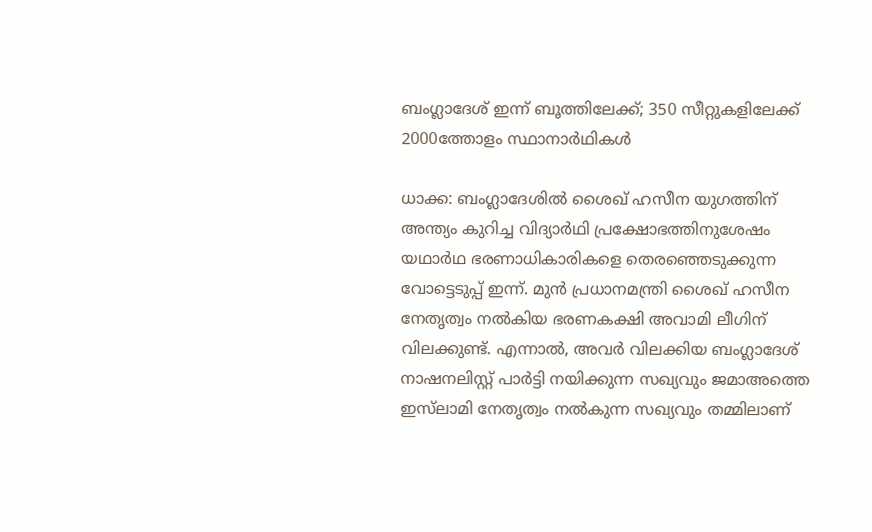ബംഗ്ലാദേശ് ഇന്ന് ബൂത്തിലേക്ക്; 350 സീറ്റുകളിലേക്ക് 2000ത്തോളം സ്ഥാനാർഥികൾ

ധാക്ക: ബംഗ്ലാദേശിൽ ശൈഖ് ഹസീന യുഗത്തിന് അന്ത്യം കുറിച്ച വിദ്യാർഥി പ്രക്ഷോഭത്തിനുശേഷം യഥാർഥ ഭരണാധികാരികളെ തെരഞ്ഞെടുക്കുന്ന വോട്ടെടുപ്പ് ഇന്ന്. മുൻ പ്രധാനമന്ത്രി ശൈഖ് ഹസീന നേതൃത്വം നൽകിയ ഭരണകക്ഷി അവാമി ലീഗിന് വിലക്കുണ്ട്. എന്നാൽ, അവർ വിലക്കിയ ബംഗ്ലാദേശ് നാഷനലിസ്റ്റ് പാർട്ടി നയിക്കുന്ന സഖ്യവും ജമാഅത്തെ ഇസ്‍ലാമി നേതൃത്വം നൽകുന്ന സഖ്യവും തമ്മിലാണ്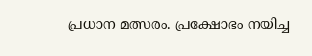പ്രധാന മത്സരം. പ്രക്ഷോഭം നയിച്ച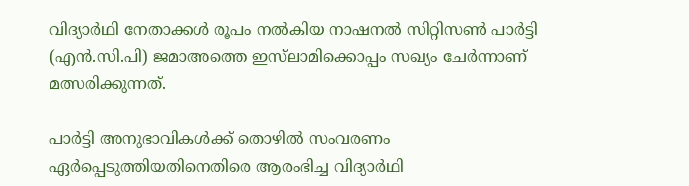വിദ്യാർഥി നേതാക്കൾ രൂപം നൽകിയ നാഷനൽ സിറ്റിസൺ പാർട്ടി (എൻ.സി.പി) ജമാഅത്തെ ഇസ്‍ലാമിക്കൊപ്പം സഖ്യം ചേർന്നാണ് മത്സരിക്കുന്നത്.

പാർട്ടി അനുഭാവികൾക്ക് തൊഴിൽ സംവരണം ഏർപ്പെടുത്തിയതിനെതിരെ ആരംഭിച്ച വിദ്യാർഥി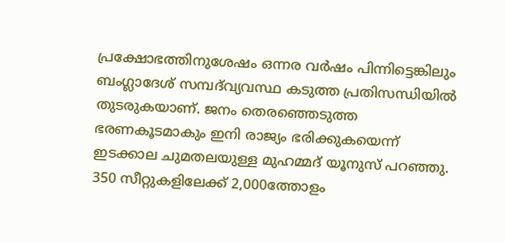പ്രക്ഷോഭത്തിനുശേഷം ഒന്നര വർഷം പിന്നിട്ടെങ്കിലും ബംഗ്ലാദേശ് സമ്പദ്‍വ്യവസ്ഥ കടുത്ത പ്രതിസന്ധിയിൽ തുടരുകയാണ്. ജനം തെരഞ്ഞെടുത്ത ഭരണകൂടമാകും ഇനി രാജ്യം ഭരിക്കുകയെന്ന് ഇടക്കാല ചുമതലയുള്ള മുഹമ്മദ് യൂനുസ് പറഞ്ഞു. 350 സീറ്റുകളിലേക്ക് 2,000ത്തോളം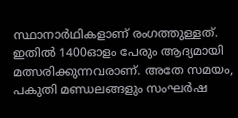സ്ഥാനാർഥികളാണ് രംഗത്തുള്ളത്. ഇതിൽ 1400ഓളം പേരും ആദ്യമായി മത്സരിക്കുന്നവരാണ്. അതേ സമയം, പകുതി മണ്ഡലങ്ങളും സംഘർഷ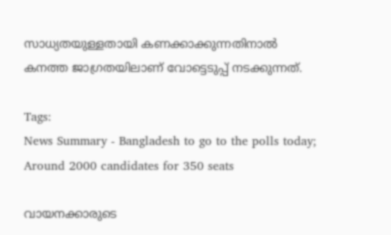സാധ്യതയുള്ളതായി കണക്കാക്കുന്നതിനാൽ കനത്ത ജാഗ്രതയിലാണ് വോട്ടെടുപ്പ് നടക്കുന്നത്.

Tags:
News Summary - Bangladesh to go to the polls today; Around 2000 candidates for 350 seats

വായനക്കാരുടെ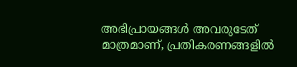അഭിപ്രായങ്ങള്‍ അവരുടേത് മാത്രമാണ്, പ്രതികരണങ്ങളിൽ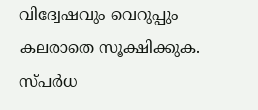വിദ്വേഷവും വെറുപ്പും കലരാതെ സൂക്ഷിക്കുക. സ്പർധ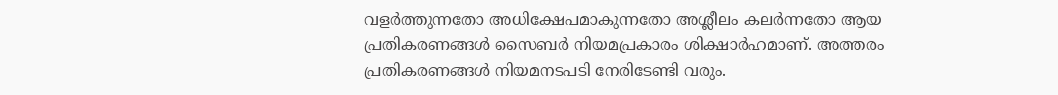വളർത്തുന്നതോ അധിക്ഷേപമാകുന്നതോ അശ്ലീലം കലർന്നതോ ആയ പ്രതികരണങ്ങൾ സൈബർ നിയമപ്രകാരം ശിക്ഷാർഹമാണ്. അത്തരം പ്രതികരണങ്ങൾ നിയമനടപടി നേരിടേണ്ടി വരും.